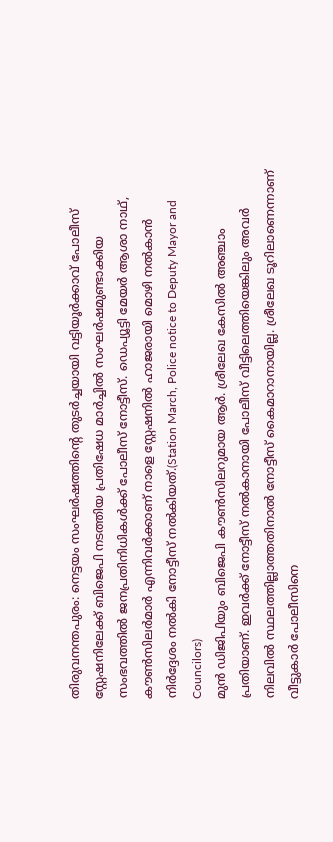തിരുവനന്തപുരം: നെട്ടയം സംഘർഷത്തിന്റെ തുടർച്ചയായി വട്ടിയൂർക്കാവ് പോലീസ് സ്റ്റേഷനിലേക്ക് ബിജെപി നടത്തിയ പ്രതിഷേധ മാർച്ചിൽ സംഘർഷമുണ്ടാക്കിയ സംഭവത്തിൽ ജനപ്രതിനിധികൾക്ക് പോലീസ് നോട്ടീസ്. ഡെപ്യൂട്ടി മേയർ ആശാ നാഥ്, കൗൺസിലർമാർ എന്നിവർക്കാണ് നാളെ സ്റ്റേഷനിൽ ഹാജരായി മൊഴി നൽകാൻ നിർദ്ദേശം നൽകി നോട്ടീസ് നൽകിയത്.(Station March, Police notice to Deputy Mayor and Councilors)
മുൻ ഡിജിപിയും ബിജെപി കൗൺസിലറുമായ ആർ. ശ്രീലേഖ കേസിൽ അഞ്ചാം പ്രതിയാണ്. ഇവർക്ക് നോട്ടീസ് നൽകാനായി പോലീസ് വീട്ടിലെത്തിയെങ്കിലും അവർ നിലവിൽ സ്ഥലത്തില്ലാത്തതിനാൽ നോട്ടീസ് കൈമാറാനായില്ല. ശ്രീലേഖ ടൂറിലാണെന്നാണ് വീട്ടുകാർ പോലീസിനെ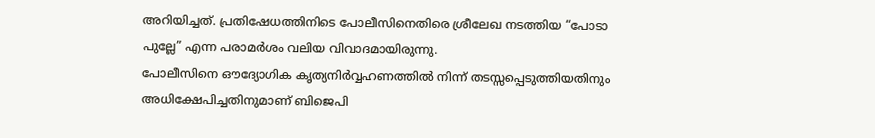അറിയിച്ചത്. പ്രതിഷേധത്തിനിടെ പോലീസിനെതിരെ ശ്രീലേഖ നടത്തിയ “പോടാ പുല്ലേ” എന്ന പരാമർശം വലിയ വിവാദമായിരുന്നു.
പോലീസിനെ ഔദ്യോഗിക കൃത്യനിർവ്വഹണത്തിൽ നിന്ന് തടസ്സപ്പെടുത്തിയതിനും അധിക്ഷേപിച്ചതിനുമാണ് ബിജെപി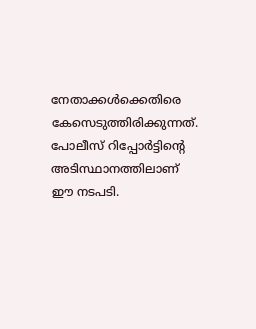നേതാക്കൾക്കെതിരെ കേസെടുത്തിരിക്കുന്നത്. പോലീസ് റിപ്പോർട്ടിന്റെ അടിസ്ഥാനത്തിലാണ് ഈ നടപടി.